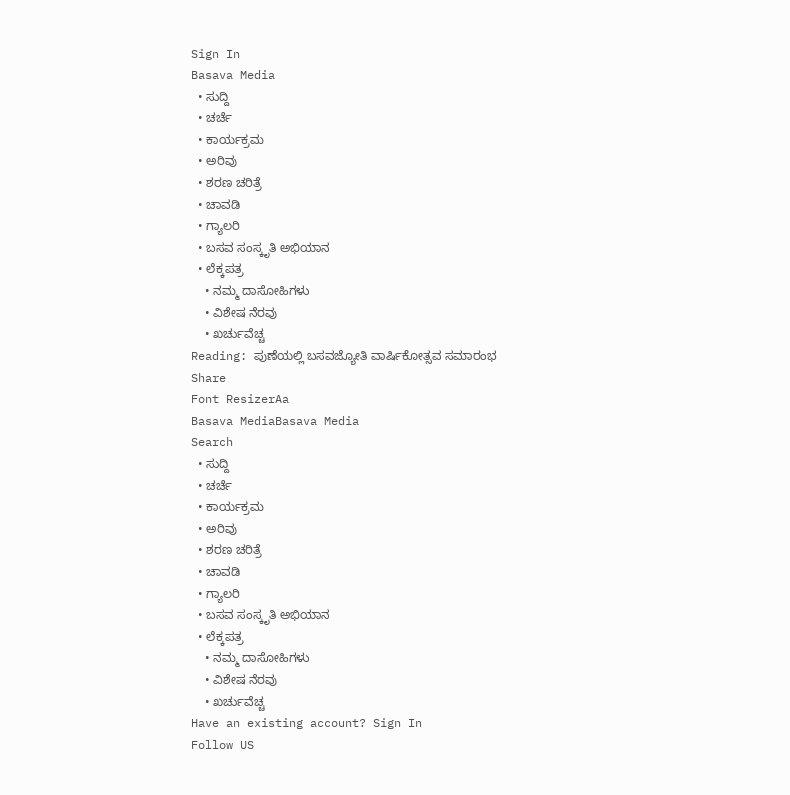Sign In
Basava Media
  • ಸುದ್ದಿ
  • ಚರ್ಚೆ
  • ಕಾರ್ಯಕ್ರಮ
  • ಅರಿವು
  • ಶರಣ ಚರಿತ್ರೆ
  • ಚಾವಡಿ
  • ಗ್ಯಾಲರಿ
  • ಬಸವ ಸಂಸ್ಕೃತಿ ಅಭಿಯಾನ
  • ಲೆಕ್ಕಪತ್ರ
    • ನಮ್ಮ ದಾಸೋಹಿಗಳು
    • ವಿಶೇಷ ನೆರವು
    • ಖರ್ಚುವೆಚ್ಚ
Reading: ಪುಣೆಯಲ್ಲಿ ಬಸವಜ್ಯೋತಿ ವಾರ್ಷಿಕೋತ್ಸವ ಸಮಾರಂಭ
Share
Font ResizerAa
Basava MediaBasava Media
Search
  • ಸುದ್ದಿ
  • ಚರ್ಚೆ
  • ಕಾರ್ಯಕ್ರಮ
  • ಅರಿವು
  • ಶರಣ ಚರಿತ್ರೆ
  • ಚಾವಡಿ
  • ಗ್ಯಾಲರಿ
  • ಬಸವ ಸಂಸ್ಕೃತಿ ಅಭಿಯಾನ
  • ಲೆಕ್ಕಪತ್ರ
    • ನಮ್ಮ ದಾಸೋಹಿಗಳು
    • ವಿಶೇಷ ನೆರವು
    • ಖರ್ಚುವೆಚ್ಚ
Have an existing account? Sign In
Follow US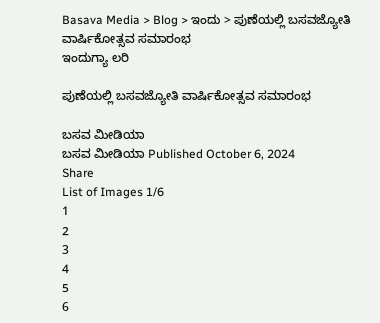Basava Media > Blog > ಇಂದು > ಪುಣೆಯಲ್ಲಿ ಬಸವಜ್ಯೋತಿ ವಾರ್ಷಿಕೋತ್ಸವ ಸಮಾರಂಭ
ಇಂದುಗ್ಯಾ ಲರಿ

ಪುಣೆಯಲ್ಲಿ ಬಸವಜ್ಯೋತಿ ವಾರ್ಷಿಕೋತ್ಸವ ಸಮಾರಂಭ

ಬಸವ ಮೀಡಿಯಾ
ಬಸವ ಮೀಡಿಯಾ Published October 6, 2024
Share
List of Images 1/6
1
2
3
4
5
6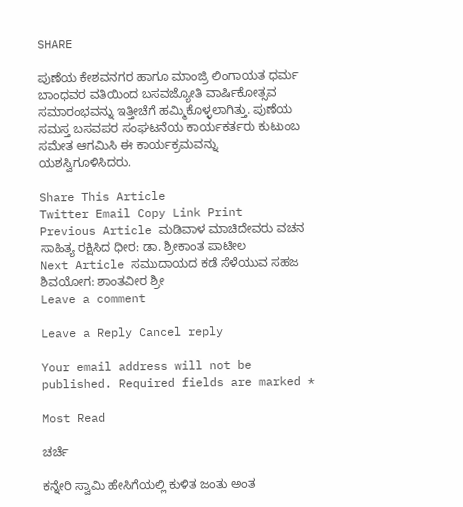SHARE

ಪುಣೆಯ ಕೇಶವನಗರ ಹಾಗೂ ಮಾಂಜ್ರಿ ಲಿಂಗಾಯತ ಧರ್ಮ ಬಾಂಧವರ ವತಿಯಿಂದ ಬಸವಜ್ಯೋತಿ ವಾರ್ಷಿಕೋತ್ಸವ ಸಮಾರಂಭವನ್ನು ಇತ್ತೀಚೆಗೆ ಹಮ್ಮಿಕೊಳ್ಳಲಾಗಿತ್ತು. ಪುಣೆಯ ಸಮಸ್ತ ಬಸವಪರ ಸಂಘಟನೆಯ ಕಾರ್ಯಕರ್ತರು ಕುಟುಂಬ ಸಮೇತ ಆಗಮಿಸಿ ಈ ಕಾರ್ಯಕ್ರಮವನ್ನು ಯಶಸ್ವಿಗೂಳಿಸಿದರು.

Share This Article
Twitter Email Copy Link Print
Previous Article ಮಡಿವಾಳ ಮಾಚಿದೇವರು ವಚನ ಸಾಹಿತ್ಯ ರಕ್ಷಿಸಿದ ಧೀರ: ಡಾ. ಶ್ರೀಕಾಂತ ಪಾಟೀಲ
Next Article ಸಮುದಾಯದ ಕಡೆ ಸೆಳೆಯುವ ಸಹಜ ಶಿವಯೋಗ: ಶಾಂತವೀರ ಶ್ರೀ
Leave a comment

Leave a Reply Cancel reply

Your email address will not be published. Required fields are marked *

Most Read

ಚರ್ಚೆ

ಕನ್ನೇರಿ ಸ್ವಾಮಿ ಹೇಸಿಗೆಯಲ್ಲಿ ಕುಳಿತ ಜಂತು ಅಂತ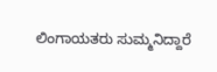ಲಿಂಗಾಯತರು ಸುಮ್ಮನಿದ್ದಾರೆ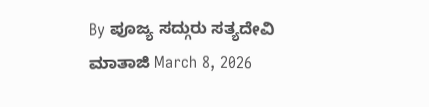By ಪೂಜ್ಯ ಸದ್ಗುರು ಸತ್ಯದೇವಿ ಮಾತಾಜಿ March 8, 2026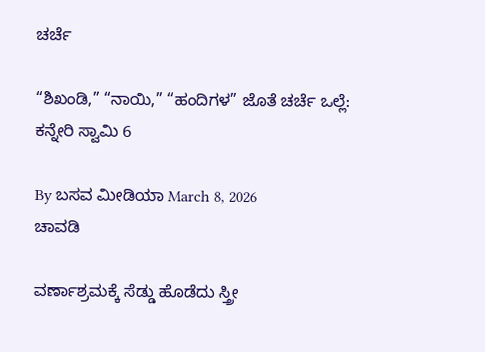ಚರ್ಚೆ

“ಶಿಖಂಡಿ,” “ನಾಯಿ,” “ಹಂದಿಗಳ” ಜೊತೆ ಚರ್ಚೆ ಒಲ್ಲೆ: ಕನ್ನೇರಿ ಸ್ವಾಮಿ 6

By ಬಸವ ಮೀಡಿಯಾ March 8, 2026
ಚಾವಡಿ

ವರ್ಣಾಶ್ರಮಕ್ಕೆ ಸೆಡ್ಡು ಹೊಡೆದು ಸ್ತ್ರೀ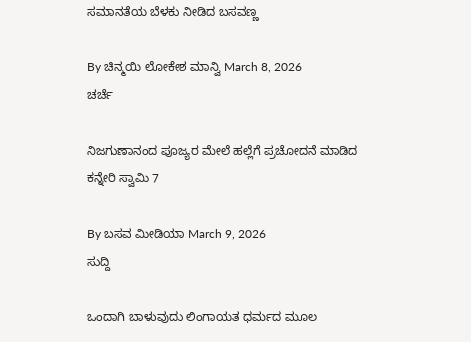ಸಮಾನತೆಯ ಬೆಳಕು ನೀಡಿದ ಬಸವಣ್ಣ

By ಚಿನ್ಮಯಿ ಲೋಕೇಶ ಮಾನ್ವಿ March 8, 2026
ಚರ್ಚೆ

ನಿಜಗುಣಾನಂದ ಪೂಜ್ಯರ ಮೇಲೆ ಹಲ್ಲೆಗೆ ಪ್ರಚೋದನೆ ಮಾಡಿದ ಕನ್ನೇರಿ ಸ್ವಾಮಿ 7

By ಬಸವ ಮೀಡಿಯಾ March 9, 2026
ಸುದ್ದಿ

ಒಂದಾಗಿ ಬಾಳುವುದು ಲಿಂಗಾಯತ ಧರ್ಮದ ಮೂಲ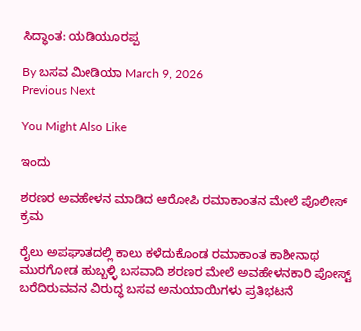ಸಿದ್ಧಾಂತ: ಯಡಿಯೂರಪ್ಪ

By ಬಸವ ಮೀಡಿಯಾ March 9, 2026
Previous Next

You Might Also Like

ಇಂದು

ಶರಣರ ಅವಹೇಳನ ಮಾಡಿದ ಆರೋಪಿ ರಮಾಕಾಂತನ ಮೇಲೆ ಪೊಲೀಸ್ ಕ್ರಮ

ರೈಲು ಅಪಘಾತದಲ್ಲಿ ಕಾಲು ಕಳೆದುಕೊಂಡ ರಮಾಕಾಂತ ಕಾಶೀನಾಥ ಮುರಗೋಡ ಹುಬ್ಬಳ್ಳಿ ಬಸವಾದಿ ಶರಣರ ಮೇಲೆ ಅವಹೇಳನಕಾರಿ ಪೋಸ್ಟ್ ಬರೆದಿರುವವನ ವಿರುದ್ಧ ಬಸವ ಅನುಯಾಯಿಗಳು ಪ್ರತಿಭಟನೆ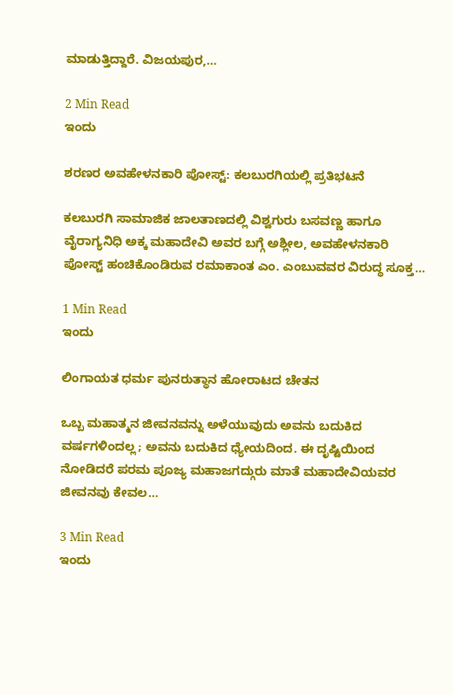ಮಾಡುತ್ತಿದ್ದಾರೆ. ವಿಜಯಪುರ,…

2 Min Read
ಇಂದು

ಶರಣರ ಅವಹೇಳನಕಾರಿ ಪೋಸ್ಟ್: ಕಲಬುರಗಿಯಲ್ಲಿ ಪ್ರತಿಭಟನೆ

ಕಲಬುರಗಿ ಸಾಮಾಜಿಕ ಜಾಲತಾಣದಲ್ಲಿ ವಿಶ್ವಗುರು ಬಸವಣ್ಣ ಹಾಗೂ ವೈರಾಗ್ಯನಿಧಿ ಅಕ್ಕ ಮಹಾದೇವಿ ಅವರ ಬಗ್ಗೆ ಅಶ್ಲೀಲ, ಅವಹೇಳನಕಾರಿ ಪೋಸ್ಟ್ ಹಂಚಿಕೊಂಡಿರುವ ರಮಾಕಾಂತ ಎಂ. ಎಂಬುವವರ ವಿರುದ್ಧ ಸೂಕ್ತ…

1 Min Read
ಇಂದು

ಲಿಂಗಾಯತ ಧರ್ಮ ಪುನರುತ್ಥಾನ ಹೋರಾಟದ ಚೇತನ

ಒಬ್ಬ ಮಹಾತ್ಮನ ಜೀವನವನ್ನು ಅಳೆಯುವುದು ಅವನು ಬದುಕಿದ ವರ್ಷಗಳಿಂದಲ್ಲ; ಅವನು ಬದುಕಿದ ಧ್ಯೇಯದಿಂದ. ಈ ದೃಷ್ಟಿಯಿಂದ ನೋಡಿದರೆ ಪರಮ ಪೂಜ್ಯ ಮಹಾಜಗದ್ಗುರು ಮಾತೆ ಮಹಾದೇವಿಯವರ ಜೀವನವು ಕೇವಲ…

3 Min Read
ಇಂದು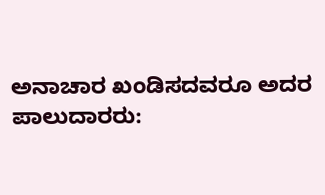ಅನಾಚಾರ ಖಂಡಿಸದವರೂ ಅದರ ಪಾಲುದಾರರು: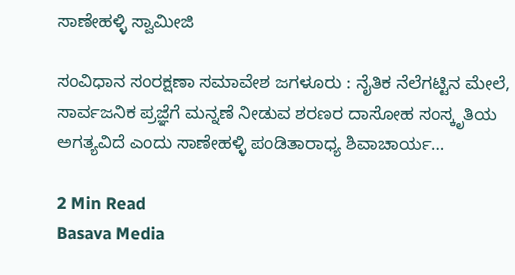ಸಾಣೇಹಳ್ಳಿ ಸ್ವಾಮೀಜಿ

ಸಂವಿಧಾನ ಸಂರಕ್ಷಣಾ ಸಮಾವೇಶ ಜಗಳೂರು : ನೈತಿಕ ನೆಲೆಗಟ್ಟಿನ ಮೇಲೆ, ಸಾರ್ವಜನಿಕ ಪ್ರಜ್ಞೆಗೆ ಮನ್ನಣೆ ನೀಡುವ ಶರಣರ ದಾಸೋಹ ಸಂಸ್ಕೃತಿಯ ಅಗತ್ಯವಿದೆ ಎಂದು ಸಾಣೇಹಳ್ಳಿ ಪಂಡಿತಾರಾಧ್ಯ ಶಿವಾಚಾರ್ಯ…

2 Min Read
Basava Media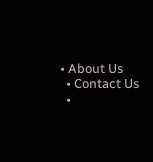• About Us
  • Contact Us
  •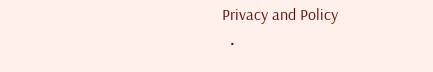Privacy and Policy
  •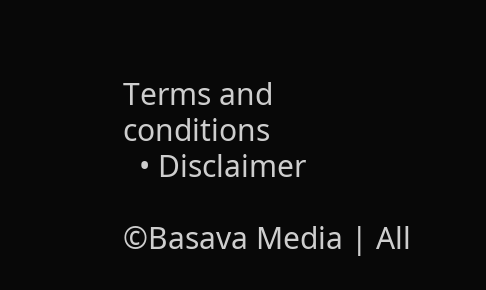Terms and conditions
  • Disclaimer

©Basava Media | All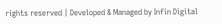rights reserved | Developed & Managed by Infin Digital